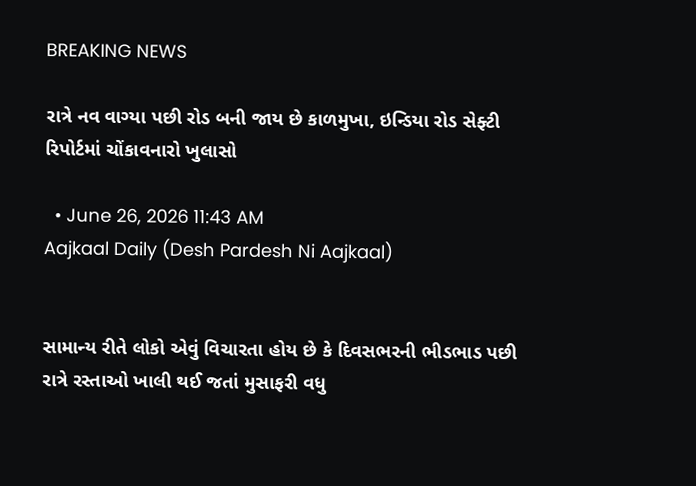BREAKING NEWS

રાત્રે નવ વાગ્યા પછી રોડ બની જાય છે કાળમુખા, ઇન્ડિયા રોડ સેફ્ટી રિપોર્ટમાં ચોંકાવનારો ખુલાસો

  • June 26, 2026 11:43 AM
Aajkaal Daily (Desh Pardesh Ni Aajkaal)


સામાન્ય રીતે લોકો એવું વિચારતા હોય છે કે દિવસભરની ભીડભાડ પછી રાત્રે રસ્તાઓ ખાલી થઈ જતાં મુસાફરી વધુ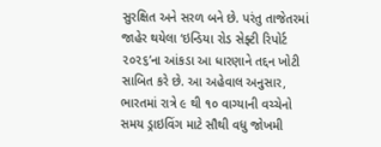સુરક્ષિત અને સરળ બને છે. પરંતુ તાજેતરમાં જાહેર થયેલા ‘ઇન્ડિયા રોડ સેફ્ટી રિપોર્ટ ૨૦૨૬’ના આંકડા આ ધારણાને તદ્દન ખોટી સાબિત કરે છે. આ અહેવાલ અનુસાર, ભારતમાં રાત્રે ૯ થી ૧૦ વાગ્યાની વચ્ચેનો સમય ડ્રાઇવિંગ માટે સૌથી વધુ જોખમી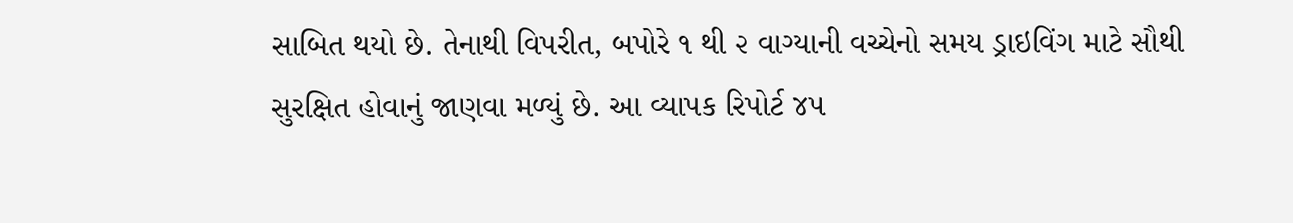સાબિત થયો છે. તેનાથી વિપરીત, બપોરે ૧ થી ૨ વાગ્યાની વચ્ચેનો સમય ડ્રાઇવિંગ માટે સૌથી સુરક્ષિત હોવાનું જાણવા મળ્યું છે. આ વ્યાપક રિપોર્ટ ૪૫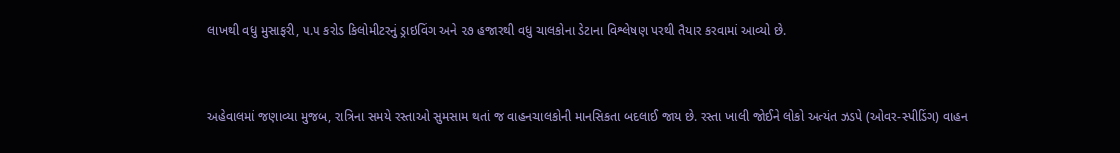લાખથી વધુ મુસાફરી, ૫.૫ કરોડ કિલોમીટરનું ડ્રાઇવિંગ અને ૨૭ હજારથી વધુ ચાલકોના ડેટાના વિશ્લેષણ પરથી તૈયાર કરવામાં આવ્યો છે.


અહેવાલમાં જણાવ્યા મુજબ, રાત્રિના સમયે રસ્તાઓ સુમસામ થતાં જ વાહનચાલકોની માનસિકતા બદલાઈ જાય છે. રસ્તા ખાલી જોઈને લોકો અત્યંત ઝડપે (ઓવર-સ્પીડિંગ) વાહન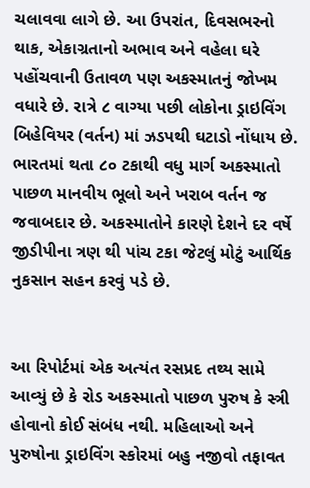ચલાવવા લાગે છે. આ ઉપરાંત, દિવસભરનો થાક, એકાગ્રતાનો અભાવ અને વહેલા ઘરે પહોંચવાની ઉતાવળ પણ અકસ્માતનું જોખમ વધારે છે. રાત્રે ૮ વાગ્યા પછી લોકોના ડ્રાઇવિંગ બિહેવિયર (વર્તન) માં ઝડપથી ઘટાડો નોંધાય છે. ભારતમાં થતા ૮૦ ટકાથી વધુ માર્ગ અકસ્માતો પાછળ માનવીય ભૂલો અને ખરાબ વર્તન જ જવાબદાર છે. અકસ્માતોને કારણે દેશને દર વર્ષે જીડીપીના ત્રણ થી પાંચ ટકા જેટલું મોટું આર્થિક નુકસાન સહન કરવું પડે છે.


આ રિપોર્ટમાં એક અત્યંત રસપ્રદ તથ્ય સામે આવ્યું છે કે રોડ અકસ્માતો પાછળ પુરુષ કે સ્ત્રી હોવાનો કોઈ સંબંધ નથી. મહિલાઓ અને પુરુષોના ડ્રાઇવિંગ સ્કોરમાં બહુ નજીવો તફાવત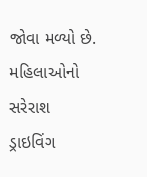જોવા મળ્યો છે. મહિલાઓનો સરેરાશ ડ્રાઇવિંગ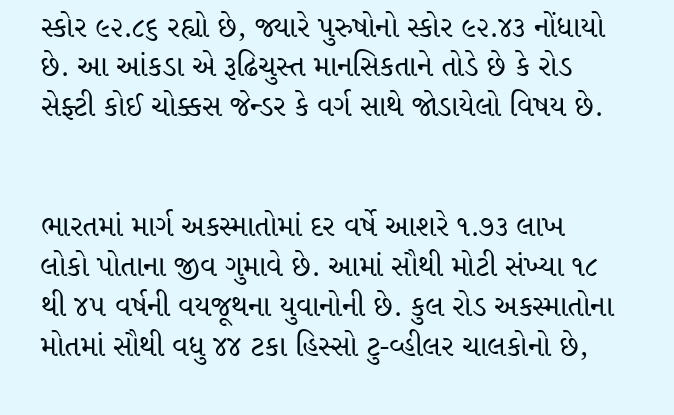સ્કોર ૯૨.૮૬ રહ્યો છે, જ્યારે પુરુષોનો સ્કોર ૯૨.૪૩ નોંધાયો છે. આ આંકડા એ રૂઢિચુસ્ત માનસિકતાને તોડે છે કે રોડ સેફ્ટી કોઈ ચોક્કસ જેન્ડર કે વર્ગ સાથે જોડાયેલો વિષય છે.


ભારતમાં માર્ગ અકસ્માતોમાં દર વર્ષે આશરે ૧.૭૩ લાખ લોકો પોતાના જીવ ગુમાવે છે. આમાં સૌથી મોટી સંખ્યા ૧૮ થી ૪૫ વર્ષની વયજૂથના યુવાનોની છે. કુલ રોડ અકસ્માતોના મોતમાં સૌથી વધુ ૪૪ ટકા હિસ્સો ટુ-વ્હીલર ચાલકોનો છે,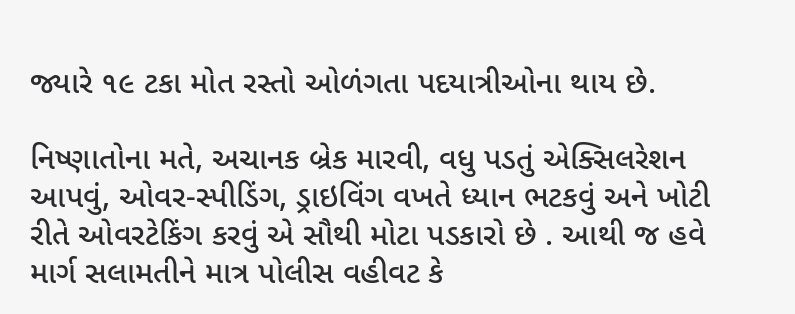જ્યારે ૧૯ ટકા મોત રસ્તો ઓળંગતા પદયાત્રીઓના થાય છે.

નિષ્ણાતોના મતે, અચાનક બ્રેક મારવી, વધુ પડતું એક્સિલરેશન આપવું, ઓવર-સ્પીડિંગ, ડ્રાઇવિંગ વખતે ધ્યાન ભટકવું અને ખોટી રીતે ઓવરટેકિંગ કરવું એ સૌથી મોટા પડકારો છે . આથી જ હવે માર્ગ સલામતીને માત્ર પોલીસ વહીવટ કે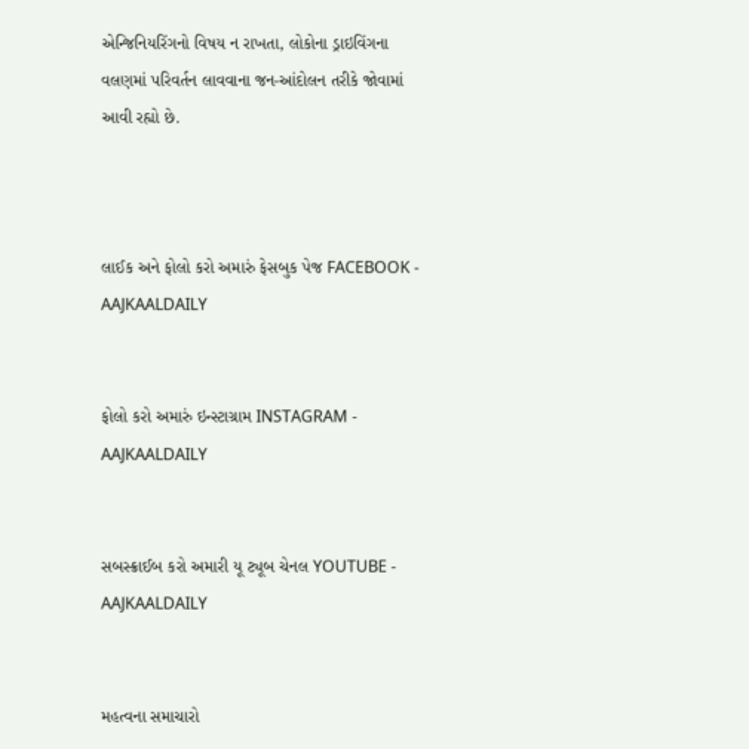એન્જિનિયરિંગનો વિષય ન રાખતા, લોકોના ડ્રાઇવિંગના વલણમાં પરિવર્તન લાવવાના જન-આંદોલન તરીકે જોવામાં આવી રહ્યો છે.



લાઈક અને ફોલો કરો અમારું ફેસબુક પેજ FACEBOOK - AAJKAALDAILY


ફોલો કરો અમારું ઇન્સ્ટાગ્રામ INSTAGRAM - AAJKAALDAILY


સબસ્ક્રાઈબ કરો અમારી યૂ ટ્યૂબ ચેનલ YOUTUBE - AAJKAALDAILY


મહત્વના સમાચારો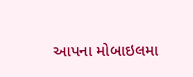આપના મોબાઇલમા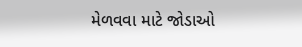મેળવવા માટે જોડાઓ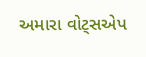અમારા વોટ્સએપ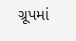ગ્રૂપમાં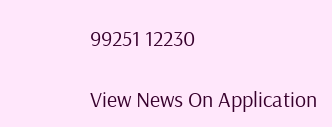99251 12230

View News On Application